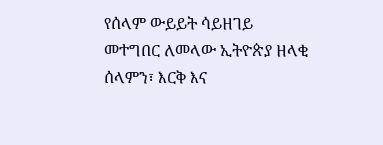የሰላም ውይይት ሳይዘገይ መተግበር ለመላው ኢትዮጵያ ዘላቂ ሰላምን፣ እርቅ እና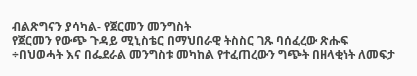ብልጽግናን ያሳካል- የጀርመን መንግስት
የጀርመን የውጭ ጉዳይ ሚኒስቴር በማህበራዊ ትስስር ገጹ ባሰፈረው ጽሑፍ ÷በህወሓት እና በፌደራል መንግስቱ መካከል የተፈጠረውን ግጭት በዘላቂነት ለመፍታ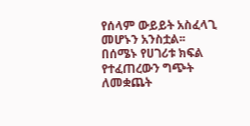የሰላም ውይይት አስፈላጊ መሆኑን አንስቷል፡፡
በሰሜኑ የሀገሪቱ ክፍል የተፈጠረውን ግጭት ለመቋጨት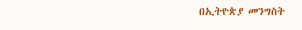በኢትዮጵያ መንግስት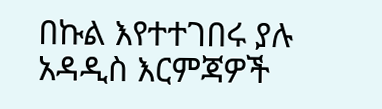በኩል እየተተገበሩ ያሉ አዳዲስ እርምጃዎች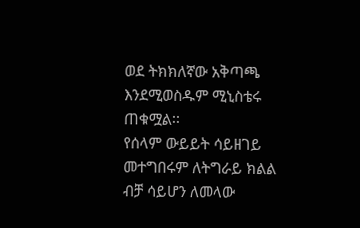ወደ ትክክለኛው አቅጣጫ እንደሚወስዱም ሚኒስቴሩ ጠቁሟል፡፡
የሰላም ውይይት ሳይዘገይ መተግበሩም ለትግራይ ክልል ብቻ ሳይሆን ለመላው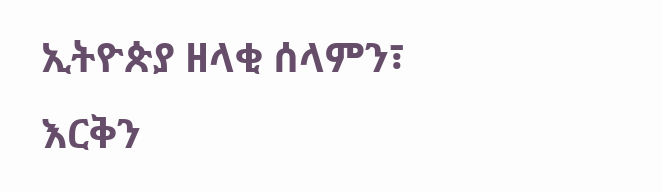ኢትዮጵያ ዘላቂ ሰላምን፣ እርቅን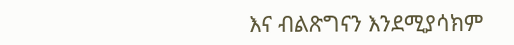እና ብልጽግናን እንደሚያሳክም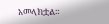አመላክቷል።